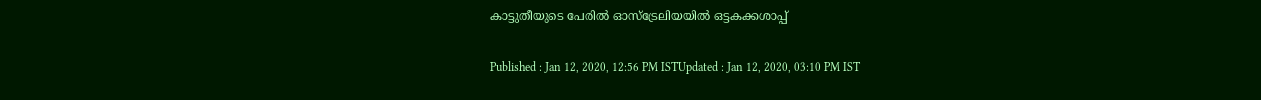കാട്ടുതീയുടെ പേരില്‍ ഓസ്ട്രേലിയയില്‍ ഒട്ടകക്കശാപ്പ്

Published : Jan 12, 2020, 12:56 PM ISTUpdated : Jan 12, 2020, 03:10 PM IST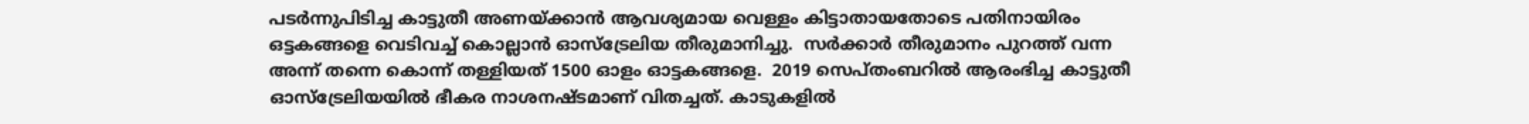പടര്‍ന്നുപിടിച്ച കാട്ടുതീ അണയ്ക്കാന്‍ ആവശ്യമായ വെള്ളം കിട്ടാതായതോടെ പതിനായിരം ഒട്ടകങ്ങളെ വെടിവച്ച് കൊല്ലാന്‍ ഓസ്ട്രേലിയ തീരുമാനിച്ചു.  സര്‍ക്കാര്‍ തീരുമാനം പുറത്ത് വന്ന അന്ന് തന്നെ കൊന്ന് തള്ളിയത് 1500 ഓളം ഓട്ടകങ്ങളെ.  2019 സെപ്തംബറില്‍ ആരംഭിച്ച കാട്ടുതീ ഓസ്ട്രേലിയയില്‍ ഭീകര നാശനഷ്ടമാണ് വിതച്ചത്. കാടുകളില്‍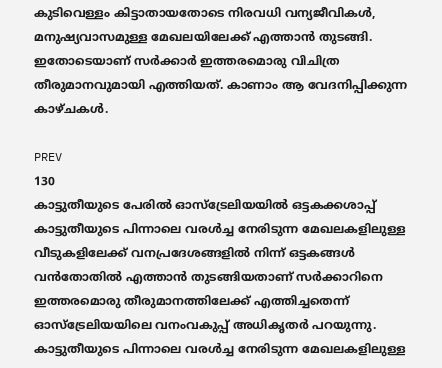കുടിവെള്ളം കിട്ടാതായതോടെ നിരവധി വന്യജീവികള്‍, മനുഷ്യവാസമുള്ള മേഖലയിലേക്ക് എത്താന്‍ തുടങ്ങി. ഇതോടെയാണ് സര്‍ക്കാര്‍ ഇത്തരമൊരു വിചിത്ര തീരുമാനവുമായി എത്തിയത്. കാണാം ആ വേദനിപ്പിക്കുന്ന കാഴ്ചകള്‍.

PREV
130
കാട്ടുതീയുടെ പേരില്‍ ഓസ്ട്രേലിയയില്‍ ഒട്ടകക്കശാപ്പ്
കാട്ടുതീയുടെ പിന്നാലെ വരള്‍ച്ച നേരിടുന്ന മേഖലകളിലുള്ള വീടുകളിലേക്ക് വനപ്രദേശങ്ങളില്‍ നിന്ന് ഒട്ടകങ്ങള്‍ വന്‍തോതില്‍ എത്താന്‍ തുടങ്ങിയതാണ് സര്‍ക്കാറിനെ ഇത്തരമൊരു തീരുമാനത്തിലേക്ക് എത്തിച്ചതെന്ന് ഓസ്ട്രേലിയയിലെ വനംവകുപ്പ് അധികൃതര്‍ പറയുന്നു.
കാട്ടുതീയുടെ പിന്നാലെ വരള്‍ച്ച നേരിടുന്ന മേഖലകളിലുള്ള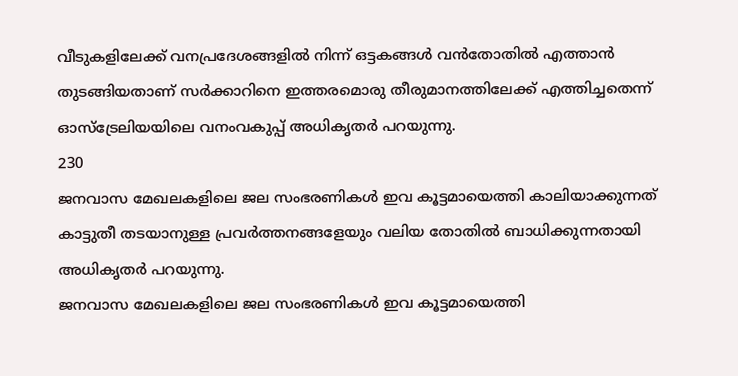വീടുകളിലേക്ക് വനപ്രദേശങ്ങളില്‍ നിന്ന് ഒട്ടകങ്ങള്‍ വന്‍തോതില്‍ എത്താന്‍ തുടങ്ങിയതാണ് സര്‍ക്കാറിനെ ഇത്തരമൊരു തീരുമാനത്തിലേക്ക് എത്തിച്ചതെന്ന് ഓസ്ട്രേലിയയിലെ വനംവകുപ്പ് അധികൃതര്‍ പറയുന്നു.
230
ജനവാസ മേഖലകളിലെ ജല സംഭരണികള്‍ ഇവ കൂട്ടമായെത്തി കാലിയാക്കുന്നത് കാട്ടുതീ തടയാനുള്ള പ്രവര്‍ത്തനങ്ങളേയും വലിയ തോതില്‍ ബാധിക്കുന്നതായി അധികൃതര്‍ പറയുന്നു.
ജനവാസ മേഖലകളിലെ ജല സംഭരണികള്‍ ഇവ കൂട്ടമായെത്തി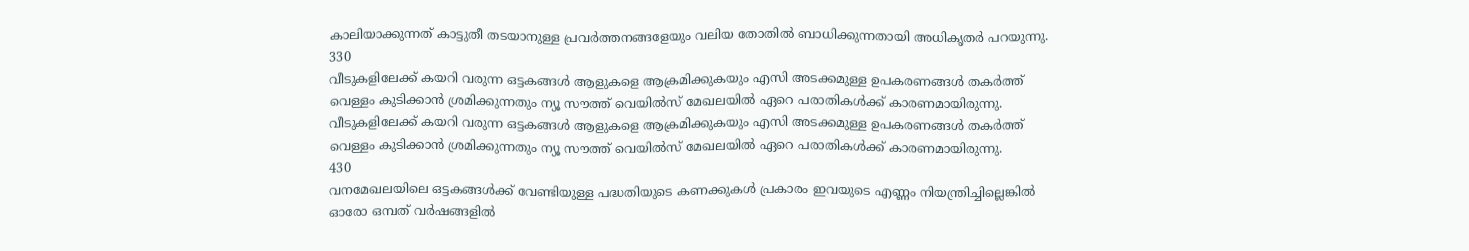കാലിയാക്കുന്നത് കാട്ടുതീ തടയാനുള്ള പ്രവര്‍ത്തനങ്ങളേയും വലിയ തോതില്‍ ബാധിക്കുന്നതായി അധികൃതര്‍ പറയുന്നു.
330
വീടുകളിലേക്ക് കയറി വരുന്ന ഒട്ടകങ്ങള്‍ ആളുകളെ ആക്രമിക്കുകയും എസി അടക്കമുള്ള ഉപകരണങ്ങള്‍ തകര്‍ത്ത് വെള്ളം കുടിക്കാന്‍ ശ്രമിക്കുന്നതും ന്യൂ സൗത്ത് വെയില്‍സ് മേഖലയില്‍ ഏറെ പരാതികള്‍ക്ക് കാരണമായിരുന്നു.
വീടുകളിലേക്ക് കയറി വരുന്ന ഒട്ടകങ്ങള്‍ ആളുകളെ ആക്രമിക്കുകയും എസി അടക്കമുള്ള ഉപകരണങ്ങള്‍ തകര്‍ത്ത് വെള്ളം കുടിക്കാന്‍ ശ്രമിക്കുന്നതും ന്യൂ സൗത്ത് വെയില്‍സ് മേഖലയില്‍ ഏറെ പരാതികള്‍ക്ക് കാരണമായിരുന്നു.
430
വനമേഖലയിലെ ഒട്ടകങ്ങള്‍ക്ക് വേണ്ടിയുള്ള പദ്ധതിയുടെ കണക്കുകള്‍ പ്രകാരം ഇവയുടെ എണ്ണം നിയന്ത്രിച്ചില്ലെങ്കില്‍ ഓരോ ഒമ്പത് വര്‍ഷങ്ങളില്‍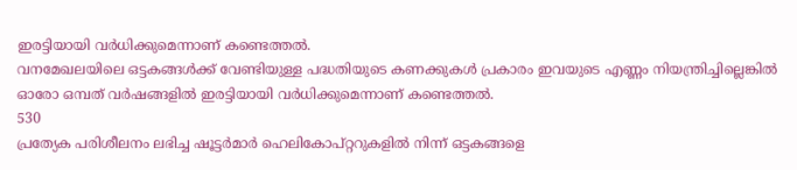ഇരട്ടിയായി വര്‍ധിക്കുമെന്നാണ് കണ്ടെത്തല്‍.
വനമേഖലയിലെ ഒട്ടകങ്ങള്‍ക്ക് വേണ്ടിയുള്ള പദ്ധതിയുടെ കണക്കുകള്‍ പ്രകാരം ഇവയുടെ എണ്ണം നിയന്ത്രിച്ചില്ലെങ്കില്‍ ഓരോ ഒമ്പത് വര്‍ഷങ്ങളില്‍ ഇരട്ടിയായി വര്‍ധിക്കുമെന്നാണ് കണ്ടെത്തല്‍.
530
പ്രത്യേക പരിശീലനം ലഭിച്ച ഷൂട്ടര്‍മാര്‍ ഹെലികോപ്റ്ററുകളില്‍ നിന്ന് ഒട്ടകങ്ങളെ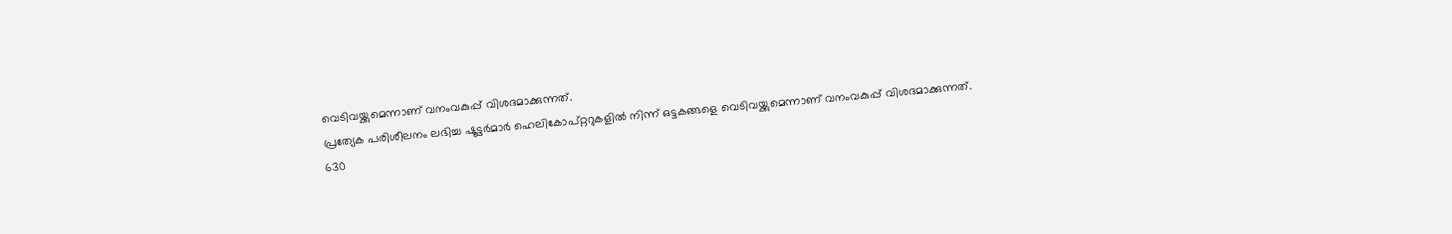വെടിവയ്ക്കുമെന്നാണ് വനംവകുപ്പ് വിശദമാക്കുന്നത്.
പ്രത്യേക പരിശീലനം ലഭിച്ച ഷൂട്ടര്‍മാര്‍ ഹെലികോപ്റ്ററുകളില്‍ നിന്ന് ഒട്ടകങ്ങളെ വെടിവയ്ക്കുമെന്നാണ് വനംവകുപ്പ് വിശദമാക്കുന്നത്.
630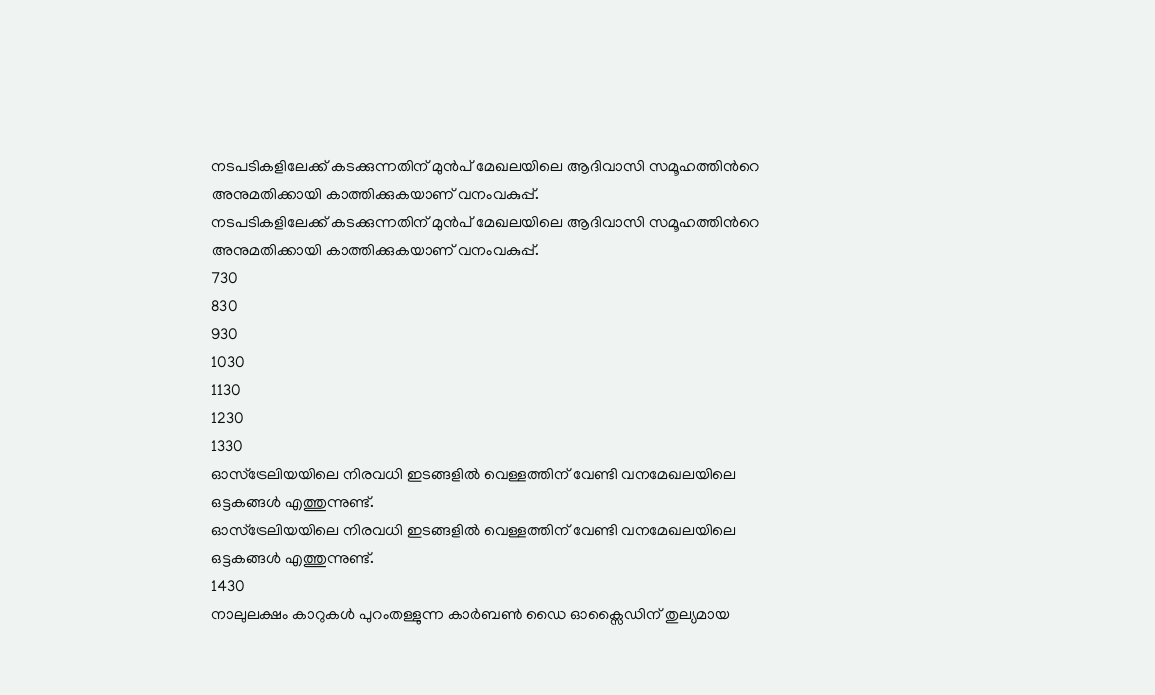നടപടികളിലേക്ക് കടക്കുന്നതിന് മുന്‍പ് മേഖലയിലെ ആദിവാസി സമൂഹത്തിന്‍റെ അനുമതിക്കായി കാത്തിക്കുകയാണ് വനംവകുപ്പ്.
നടപടികളിലേക്ക് കടക്കുന്നതിന് മുന്‍പ് മേഖലയിലെ ആദിവാസി സമൂഹത്തിന്‍റെ അനുമതിക്കായി കാത്തിക്കുകയാണ് വനംവകുപ്പ്.
730
830
930
1030
1130
1230
1330
ഓസ്ട്രേലിയയിലെ നിരവധി ഇടങ്ങളില്‍ വെള്ളത്തിന് വേണ്ടി വനമേഖലയിലെ ഒട്ടകങ്ങള്‍ എത്തുന്നുണ്ട്.
ഓസ്ട്രേലിയയിലെ നിരവധി ഇടങ്ങളില്‍ വെള്ളത്തിന് വേണ്ടി വനമേഖലയിലെ ഒട്ടകങ്ങള്‍ എത്തുന്നുണ്ട്.
1430
നാലുലക്ഷം കാറുകള്‍ പുറംതള്ളുന്ന കാര്‍ബണ്‍ ഡൈ ഓക്സൈഡിന് തുല്യമായ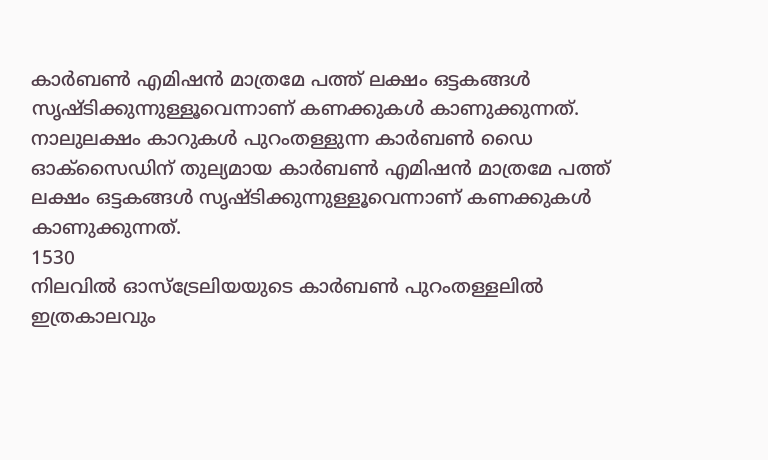കാര്‍ബണ്‍ എമിഷന്‍ മാത്രമേ പത്ത് ലക്ഷം ഒട്ടകങ്ങള്‍ സൃഷ്ടിക്കുന്നുള്ളൂവെന്നാണ് കണക്കുകള്‍ കാണുക്കുന്നത്.
നാലുലക്ഷം കാറുകള്‍ പുറംതള്ളുന്ന കാര്‍ബണ്‍ ഡൈ ഓക്സൈഡിന് തുല്യമായ കാര്‍ബണ്‍ എമിഷന്‍ മാത്രമേ പത്ത് ലക്ഷം ഒട്ടകങ്ങള്‍ സൃഷ്ടിക്കുന്നുള്ളൂവെന്നാണ് കണക്കുകള്‍ കാണുക്കുന്നത്.
1530
നിലവില്‍ ഓസ്ട്രേലിയയുടെ കാര്‍ബണ്‍ പുറംതള്ളലില്‍ ഇത്രകാലവും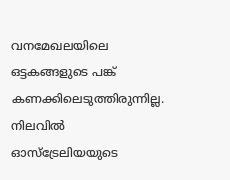വനമേഖലയിലെ ഒട്ടകങ്ങളുടെ പങ്ക് കണക്കിലെടുത്തിരുന്നില്ല.
നിലവില്‍ ഓസ്ട്രേലിയയുടെ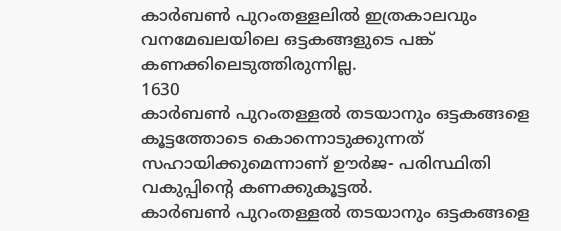കാര്‍ബണ്‍ പുറംതള്ളലില്‍ ഇത്രകാലവും വനമേഖലയിലെ ഒട്ടകങ്ങളുടെ പങ്ക് കണക്കിലെടുത്തിരുന്നില്ല.
1630
കാര്‍ബണ്‍ പുറംതള്ളല്‍ തടയാനും ഒട്ടകങ്ങളെ കൂട്ടത്തോടെ കൊന്നൊടുക്കുന്നത് സഹായിക്കുമെന്നാണ് ഊര്‍ജ- പരിസ്ഥിതി വകുപ്പിന്‍റെ കണക്കുകൂട്ടല്‍.
കാര്‍ബണ്‍ പുറംതള്ളല്‍ തടയാനും ഒട്ടകങ്ങളെ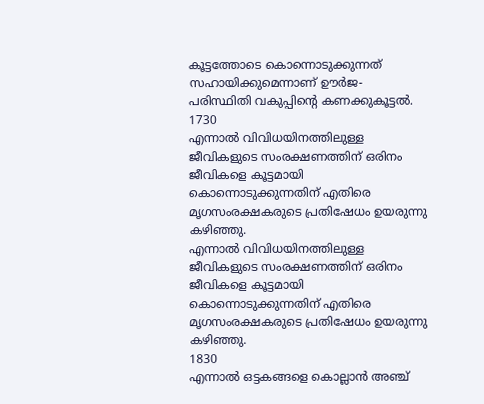കൂട്ടത്തോടെ കൊന്നൊടുക്കുന്നത് സഹായിക്കുമെന്നാണ് ഊര്‍ജ- പരിസ്ഥിതി വകുപ്പിന്‍റെ കണക്കുകൂട്ടല്‍.
1730
എന്നാല്‍ വിവിധയിനത്തിലുള്ള ജീവികളുടെ സംരക്ഷണത്തിന് ഒരിനം ജീവികളെ കൂട്ടമായി കൊന്നൊടുക്കുന്നതിന് എതിരെ മൃഗസംരക്ഷകരുടെ പ്രതിഷേധം ഉയരുന്നു കഴിഞ്ഞു.
എന്നാല്‍ വിവിധയിനത്തിലുള്ള ജീവികളുടെ സംരക്ഷണത്തിന് ഒരിനം ജീവികളെ കൂട്ടമായി കൊന്നൊടുക്കുന്നതിന് എതിരെ മൃഗസംരക്ഷകരുടെ പ്രതിഷേധം ഉയരുന്നു കഴിഞ്ഞു.
1830
എന്നാല്‍ ഒട്ടകങ്ങളെ കൊല്ലാൻ അഞ്ച്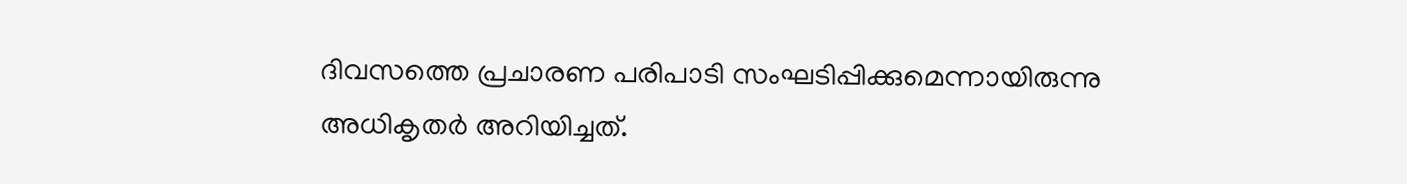ദിവസത്തെ പ്രചാരണ പരിപാടി സംഘടിപ്പിക്കുമെന്നായിരുന്നു അധികൃതർ അറിയിച്ചത്.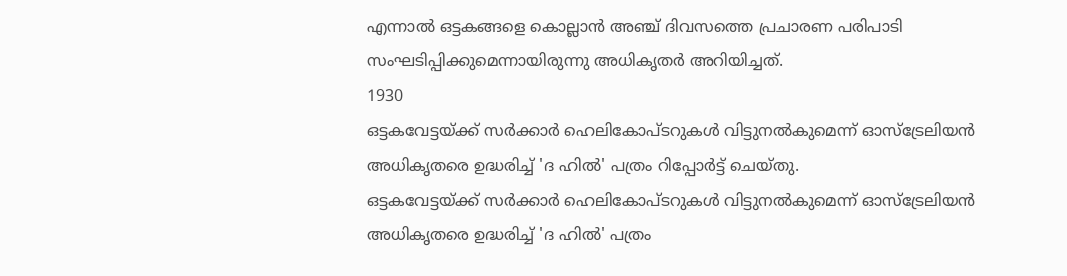എന്നാല്‍ ഒട്ടകങ്ങളെ കൊല്ലാൻ അഞ്ച് ദിവസത്തെ പ്രചാരണ പരിപാടി സംഘടിപ്പിക്കുമെന്നായിരുന്നു അധികൃതർ അറിയിച്ചത്.
1930
ഒട്ടകവേട്ടയ്ക്ക് സര്‍ക്കാര്‍ ഹെലികോപ്ടറുകള്‍ വിട്ടുനല്‍കുമെന്ന് ഓസ്‌ട്രേലിയന്‍ അധികൃതരെ ഉദ്ധരിച്ച് 'ദ ഹില്‍' പത്രം റിപ്പോര്‍ട്ട് ചെയ്തു.
ഒട്ടകവേട്ടയ്ക്ക് സര്‍ക്കാര്‍ ഹെലികോപ്ടറുകള്‍ വിട്ടുനല്‍കുമെന്ന് ഓസ്‌ട്രേലിയന്‍ അധികൃതരെ ഉദ്ധരിച്ച് 'ദ ഹില്‍' പത്രം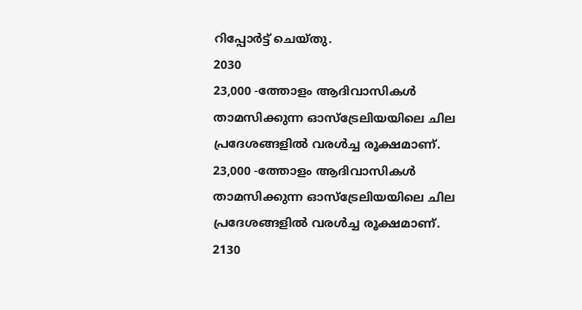റിപ്പോര്‍ട്ട് ചെയ്തു.
2030
23,000 -ത്തോളം ആദിവാസികള്‍ താമസിക്കുന്ന ഓസ്‌ട്രേലിയയിലെ ചില പ്രദേശങ്ങളിൽ വരള്‍ച്ച രൂക്ഷമാണ്.
23,000 -ത്തോളം ആദിവാസികള്‍ താമസിക്കുന്ന ഓസ്‌ട്രേലിയയിലെ ചില പ്രദേശങ്ങളിൽ വരള്‍ച്ച രൂക്ഷമാണ്.
2130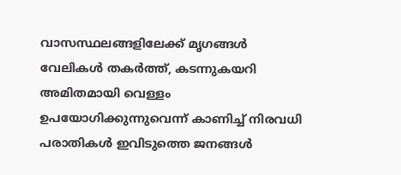വാസസ്ഥലങ്ങളിലേക്ക് മൃഗങ്ങള്‍ വേലികൾ തകർത്ത്, കടന്നുകയറി അമിതമായി വെള്ളം ഉപയോഗിക്കുന്നുവെന്ന് കാണിച്ച് നിരവധി പരാതികള്‍ ഇവിടുത്തെ ജനങ്ങള്‍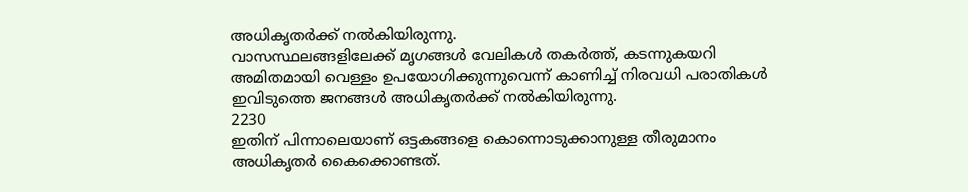അധികൃതര്‍ക്ക് നല്‍കിയിരുന്നു.
വാസസ്ഥലങ്ങളിലേക്ക് മൃഗങ്ങള്‍ വേലികൾ തകർത്ത്, കടന്നുകയറി അമിതമായി വെള്ളം ഉപയോഗിക്കുന്നുവെന്ന് കാണിച്ച് നിരവധി പരാതികള്‍ ഇവിടുത്തെ ജനങ്ങള്‍ അധികൃതര്‍ക്ക് നല്‍കിയിരുന്നു.
2230
ഇതിന് പിന്നാലെയാണ് ഒട്ടകങ്ങളെ കൊന്നൊടുക്കാനുള്ള തീരുമാനം അധികൃതര്‍ കൈക്കൊണ്ടത്.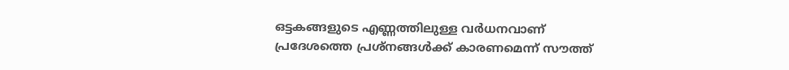ഒട്ടകങ്ങളുടെ എണ്ണത്തിലുള്ള വര്‍ധനവാണ് പ്രദേശത്തെ പ്രശ്‌നങ്ങള്‍ക്ക് കാരണമെന്ന് സൗത്ത്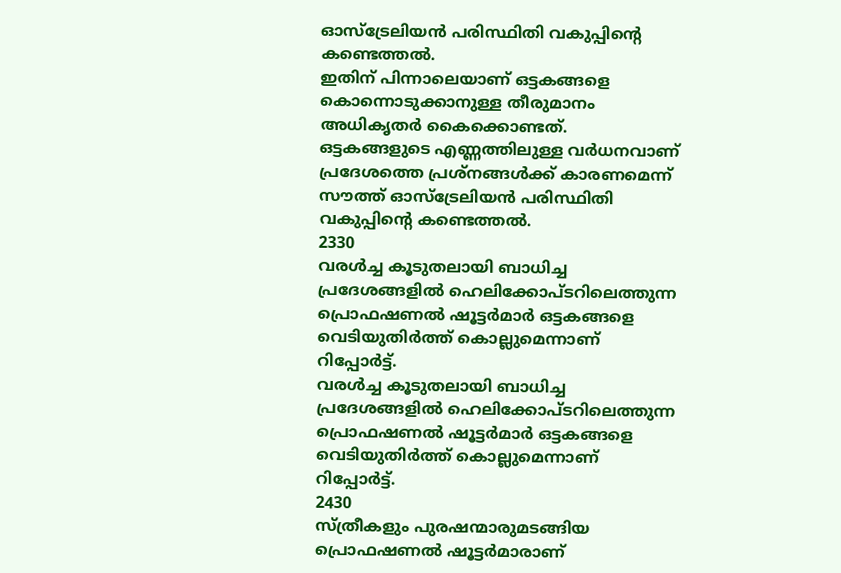ഓസ്‌ട്രേലിയന്‍ പരിസ്ഥിതി വകുപ്പിന്‍റെ കണ്ടെത്തല്‍.
ഇതിന് പിന്നാലെയാണ് ഒട്ടകങ്ങളെ കൊന്നൊടുക്കാനുള്ള തീരുമാനം അധികൃതര്‍ കൈക്കൊണ്ടത്. ഒട്ടകങ്ങളുടെ എണ്ണത്തിലുള്ള വര്‍ധനവാണ് പ്രദേശത്തെ പ്രശ്‌നങ്ങള്‍ക്ക് കാരണമെന്ന് സൗത്ത് ഓസ്‌ട്രേലിയന്‍ പരിസ്ഥിതി വകുപ്പിന്‍റെ കണ്ടെത്തല്‍.
2330
വരള്‍ച്ച കൂടുതലായി ബാധിച്ച പ്രദേശങ്ങളില്‍ ഹെലിക്കോപ്ടറിലെത്തുന്ന പ്രൊഫഷണല്‍ ഷൂട്ടര്‍മാര്‍ ഒട്ടകങ്ങളെ വെടിയുതിര്‍ത്ത് കൊല്ലുമെന്നാണ് റിപ്പോര്‍ട്ട്.
വരള്‍ച്ച കൂടുതലായി ബാധിച്ച പ്രദേശങ്ങളില്‍ ഹെലിക്കോപ്ടറിലെത്തുന്ന പ്രൊഫഷണല്‍ ഷൂട്ടര്‍മാര്‍ ഒട്ടകങ്ങളെ വെടിയുതിര്‍ത്ത് കൊല്ലുമെന്നാണ് റിപ്പോര്‍ട്ട്.
2430
സ്ത്രീകളും പുരഷന്മാരുമടങ്ങിയ പ്രൊഫഷണല്‍ ഷൂട്ടര്‍മാരാണ്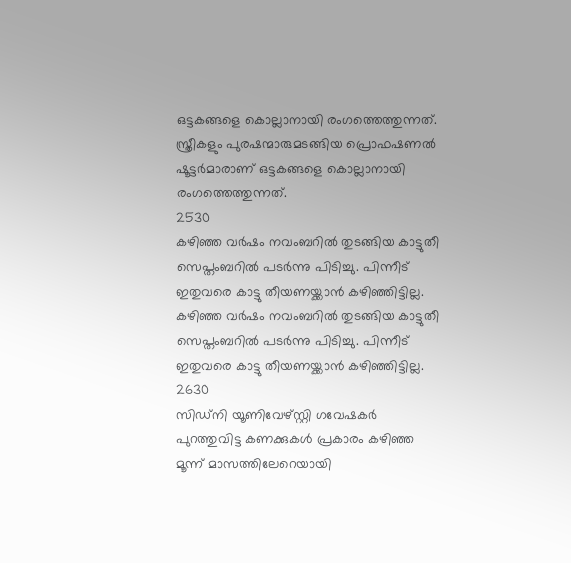ഒട്ടകങ്ങളെ കൊല്ലാനായി രംഗത്തെത്തുന്നത്.
സ്ത്രീകളും പുരഷന്മാരുമടങ്ങിയ പ്രൊഫഷണല്‍ ഷൂട്ടര്‍മാരാണ് ഒട്ടകങ്ങളെ കൊല്ലാനായി രംഗത്തെത്തുന്നത്.
2530
കഴിഞ്ഞ വര്‍ഷം നവംബറില്‍ തുടങ്ങിയ കാട്ടുതീ സെപ്തംബറില്‍ പടര്‍ന്നു പിടിച്ചു. പിന്നീട് ഇതുവരെ കാട്ടു തീയണയ്ക്കാന്‍ കഴിഞ്ഞിട്ടില്ല.
കഴിഞ്ഞ വര്‍ഷം നവംബറില്‍ തുടങ്ങിയ കാട്ടുതീ സെപ്തംബറില്‍ പടര്‍ന്നു പിടിച്ചു. പിന്നീട് ഇതുവരെ കാട്ടു തീയണയ്ക്കാന്‍ കഴിഞ്ഞിട്ടില്ല.
2630
സിഡ്‌നി യൂണിവേഴ്സ്റ്റി ഗവേഷകര്‍ പുറത്തുവിട്ട കണക്കുകള്‍ പ്രകാരം കഴിഞ്ഞ മൂന്ന് മാസത്തിലേറെയായി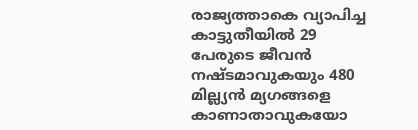രാജ്യത്താകെ വ്യാപിച്ച കാട്ടുതീയില്‍ 29 പേരുടെ ജീവന്‍ നഷ്ടമാവുകയും 480 മില്ല്യന്‍ മ്യഗങ്ങളെ കാണാതാവുകയോ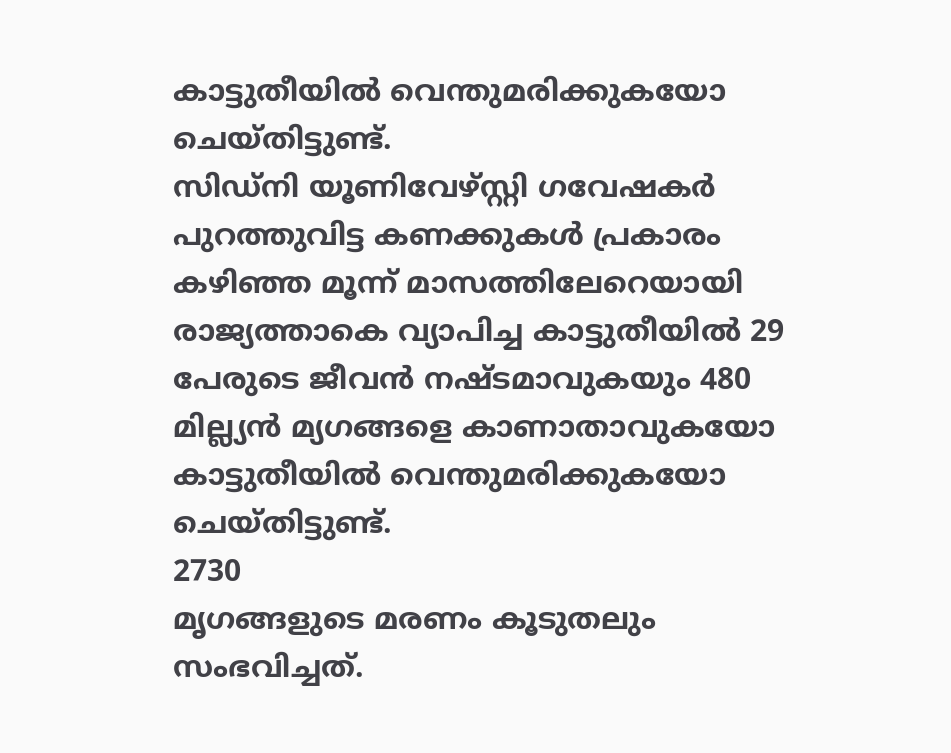കാട്ടുതീയില്‍ വെന്തുമരിക്കുകയോ ചെയ്തിട്ടുണ്ട്.
സിഡ്‌നി യൂണിവേഴ്സ്റ്റി ഗവേഷകര്‍ പുറത്തുവിട്ട കണക്കുകള്‍ പ്രകാരം കഴിഞ്ഞ മൂന്ന് മാസത്തിലേറെയായി രാജ്യത്താകെ വ്യാപിച്ച കാട്ടുതീയില്‍ 29 പേരുടെ ജീവന്‍ നഷ്ടമാവുകയും 480 മില്ല്യന്‍ മ്യഗങ്ങളെ കാണാതാവുകയോ കാട്ടുതീയില്‍ വെന്തുമരിക്കുകയോ ചെയ്തിട്ടുണ്ട്.
2730
മൃഗങ്ങളുടെ മരണം കൂടുതലും സംഭവിച്ചത്.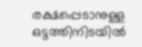രക്ഷപ്പെടാനുള്ള ഒട്ടത്തിനിടയില്‍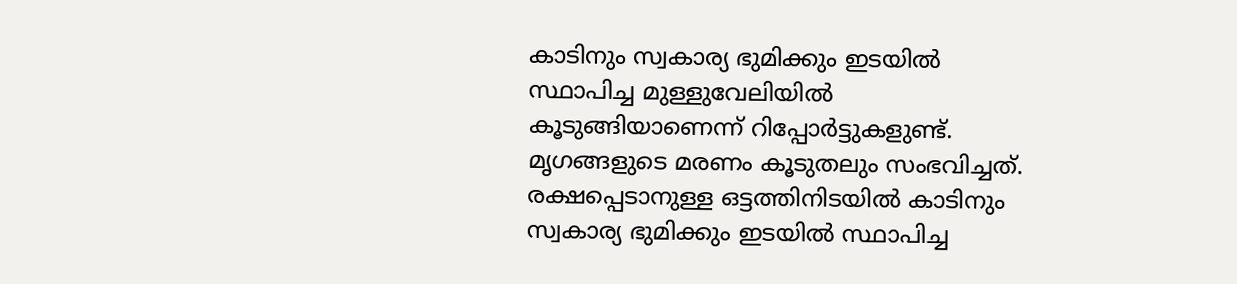കാടിനും സ്വകാര്യ ഭുമിക്കും ഇടയില്‍ സ്ഥാപിച്ച മുള്ളുവേലിയില്‍ കൂടുങ്ങിയാണെന്ന് റിപ്പോര്‍ട്ടുകളുണ്ട്.
മൃഗങ്ങളുടെ മരണം കൂടുതലും സംഭവിച്ചത്. രക്ഷപ്പെടാനുള്ള ഒട്ടത്തിനിടയില്‍ കാടിനും സ്വകാര്യ ഭുമിക്കും ഇടയില്‍ സ്ഥാപിച്ച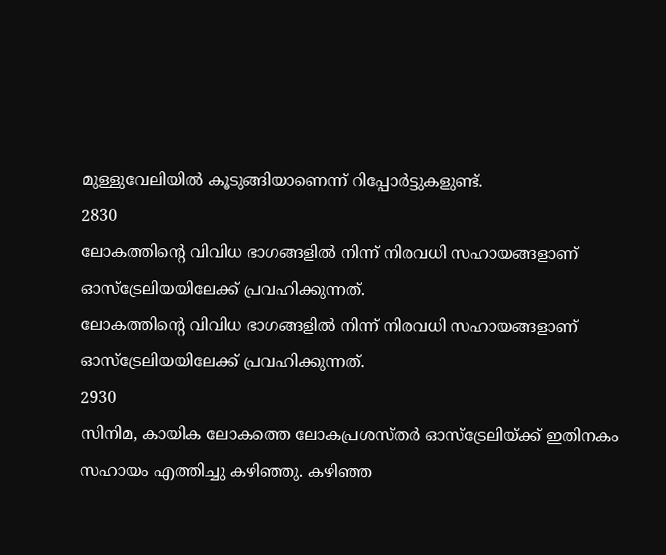മുള്ളുവേലിയില്‍ കൂടുങ്ങിയാണെന്ന് റിപ്പോര്‍ട്ടുകളുണ്ട്.
2830
ലോകത്തിന്‍റെ വിവിധ ഭാഗങ്ങളില്‍ നിന്ന് നിരവധി സഹായങ്ങളാണ് ഓസ്ട്രേലിയയിലേക്ക് പ്രവഹിക്കുന്നത്.
ലോകത്തിന്‍റെ വിവിധ ഭാഗങ്ങളില്‍ നിന്ന് നിരവധി സഹായങ്ങളാണ് ഓസ്ട്രേലിയയിലേക്ക് പ്രവഹിക്കുന്നത്.
2930
സിനിമ, കായിക ലോകത്തെ ലോകപ്രശസ്തര്‍ ഓസ്ട്രേലിയ്ക്ക് ഇതിനകം സഹായം എത്തിച്ചു കഴിഞ്ഞു. കഴിഞ്ഞ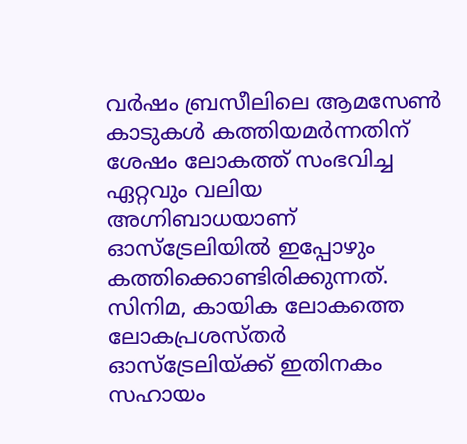വര്‍ഷം ബ്രസീലിലെ ആമസേണ്‍ കാടുകള്‍ കത്തിയമര്‍ന്നതിന് ശേഷം ലോകത്ത് സംഭവിച്ച ഏറ്റവും വലിയ അഗ്നിബാധയാണ് ഓസ്ട്രേലിയില്‍ ഇപ്പോഴും കത്തിക്കൊണ്ടിരിക്കുന്നത്.
സിനിമ, കായിക ലോകത്തെ ലോകപ്രശസ്തര്‍ ഓസ്ട്രേലിയ്ക്ക് ഇതിനകം സഹായം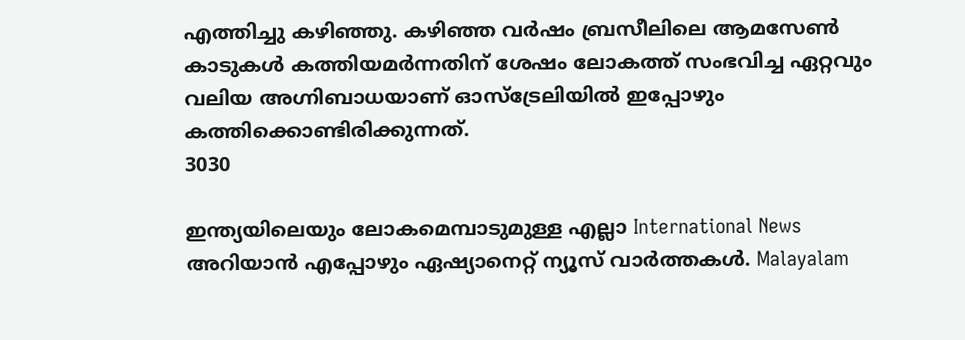എത്തിച്ചു കഴിഞ്ഞു. കഴിഞ്ഞ വര്‍ഷം ബ്രസീലിലെ ആമസേണ്‍ കാടുകള്‍ കത്തിയമര്‍ന്നതിന് ശേഷം ലോകത്ത് സംഭവിച്ച ഏറ്റവും വലിയ അഗ്നിബാധയാണ് ഓസ്ട്രേലിയില്‍ ഇപ്പോഴും കത്തിക്കൊണ്ടിരിക്കുന്നത്.
3030

ഇന്ത്യയിലെയും ലോകമെമ്പാടുമുള്ള എല്ലാ International News അറിയാൻ എപ്പോഴും ഏഷ്യാനെറ്റ് ന്യൂസ് വാർത്തകൾ. Malayalam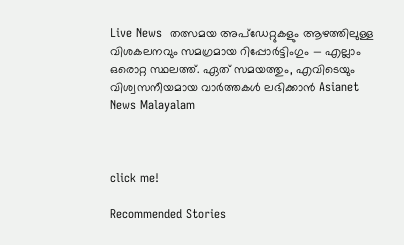Live News  തത്സമയ അപ്‌ഡേറ്റുകളും ആഴത്തിലുള്ള വിശകലനവും സമഗ്രമായ റിപ്പോർട്ടിംഗും — എല്ലാം ഒരൊറ്റ സ്ഥലത്ത്. ഏത് സമയത്തും, എവിടെയും വിശ്വസനീയമായ വാർത്തകൾ ലഭിക്കാൻ Asianet News Malayalam



click me!

Recommended Stories